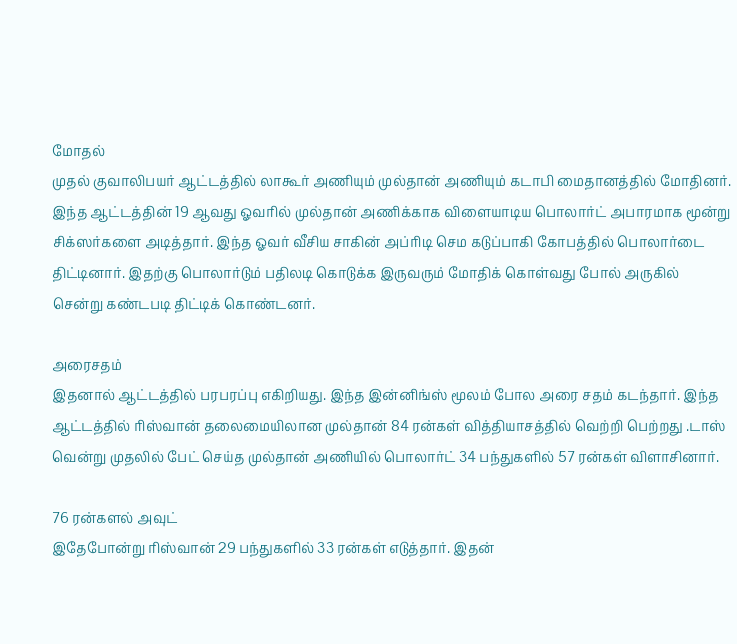மோதல்
முதல் குவாலிபயர் ஆட்டத்தில் லாகூர் அணியும் முல்தான் அணியும் கடாபி மைதானத்தில் மோதினர். இந்த ஆட்டத்தின் 19 ஆவது ஓவரில் முல்தான் அணிக்காக விளையாடிய பொலார்ட் அபாரமாக மூன்று சிக்ஸர்களை அடித்தார். இந்த ஓவர் வீசிய சாகின் அப்ரிடி செம கடுப்பாகி கோபத்தில் பொலார்டை திட்டினார். இதற்கு பொலார்டும் பதிலடி கொடுக்க இருவரும் மோதிக் கொள்வது போல் அருகில் சென்று கண்டபடி திட்டிக் கொண்டனர்.

அரைசதம்
இதனால் ஆட்டத்தில் பரபரப்பு எகிறியது. இந்த இன்னிங்ஸ் மூலம் போல அரை சதம் கடந்தார். இந்த ஆட்டத்தில் ரிஸ்வான் தலைமையிலான முல்தான் 84 ரன்கள் வித்தியாசத்தில் வெற்றி பெற்றது .டாஸ் வென்று முதலில் பேட் செய்த முல்தான் அணியில் பொலார்ட் 34 பந்துகளில் 57 ரன்கள் விளாசினார்.

76 ரன்களல் அவுட்
இதேபோன்று ரிஸ்வான் 29 பந்துகளில் 33 ரன்கள் எடுத்தார். இதன்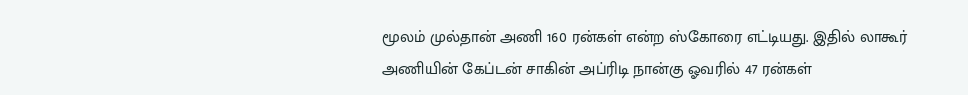மூலம் முல்தான் அணி 160 ரன்கள் என்ற ஸ்கோரை எட்டியது. இதில் லாகூர் அணியின் கேப்டன் சாகின் அப்ரிடி நான்கு ஓவரில் 47 ரன்கள்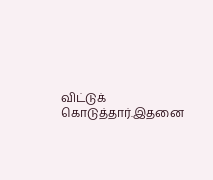விட்டுக் கொடுத்தார்.இதனை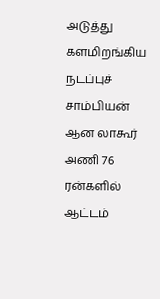அடுத்து களமிறங்கிய நடப்புச் சாம்பியன் ஆன லாகூர் அணி 76 ரன்களில் ஆட்டம்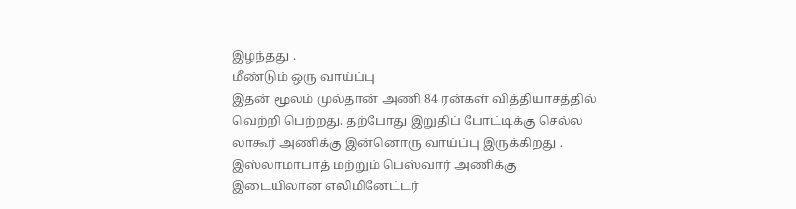இழந்தது .
மீண்டும் ஒரு வாய்ப்பு
இதன் மூலம் முல்தான் அணி 84 ரன்கள் வித்தியாசத்தில் வெற்றி பெற்றது. தற்போது இறுதிப் போட்டிக்கு செல்ல லாகூர் அணிக்கு இன்னொரு வாய்ப்பு இருக்கிறது . இஸ்லாமாபாத் மற்றும் பெஸ்வார் அணிக்கு இடையிலான எலிமினேட்டர்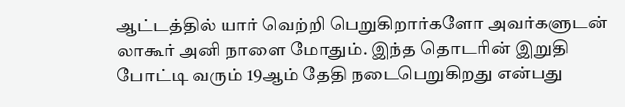ஆட்டத்தில் யார் வெற்றி பெறுகிறார்களோ அவர்களுடன் லாகூர் அனி நாளை மோதும். இந்த தொடரின் இறுதி போட்டி வரும் 19ஆம் தேதி நடைபெறுகிறது என்பது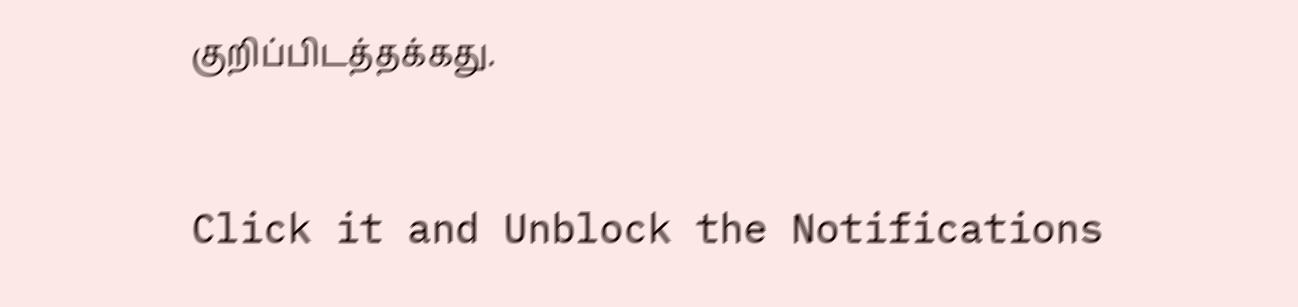குறிப்பிடத்தக்கது.


Click it and Unblock the Notifications